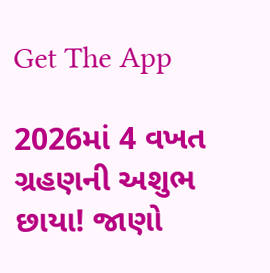Get The App

2026માં 4 વખત ગ્રહણની અશુભ છાયા! જાણો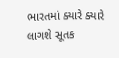ભારતમાં ક્યારે ક્યારે લાગશે સૂતક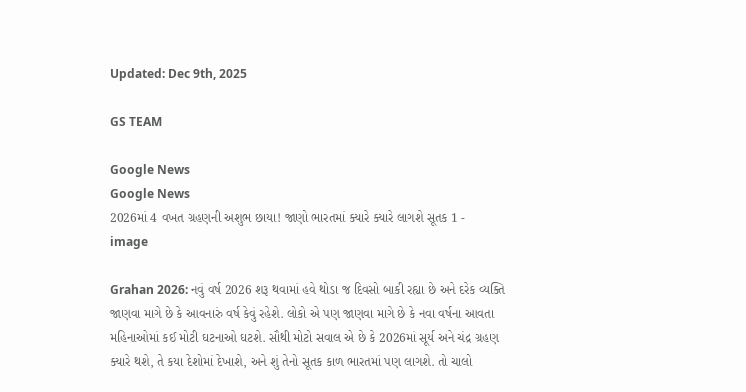Updated: Dec 9th, 2025

GS TEAM

Google News
Google News
2026માં 4 વખત ગ્રહણની અશુભ છાયા! જાણો ભારતમાં ક્યારે ક્યારે લાગશે સૂતક 1 - image

Grahan 2026: નવું વર્ષ 2026 શરૂ થવામાં હવે થોડા જ દિવસો બાકી રહ્યા છે અને દરેક વ્યક્તિ જાણવા માગે છે કે આવનારું વર્ષ કેવું રહેશે. લોકો એ પણ જાણવા માગે છે કે નવા વર્ષના આવતા મહિનાઓમાં કઈ મોટી ઘટનાઓ ઘટશે. સૌથી મોટો સવાલ એ છે કે 2026માં સૂર્ય અને ચંદ્ર ગ્રહણ ક્યારે થશે, તે કયા દેશોમાં દેખાશે, અને શું તેનો સૂતક કાળ ભારતમાં પણ લાગશે. તો ચાલો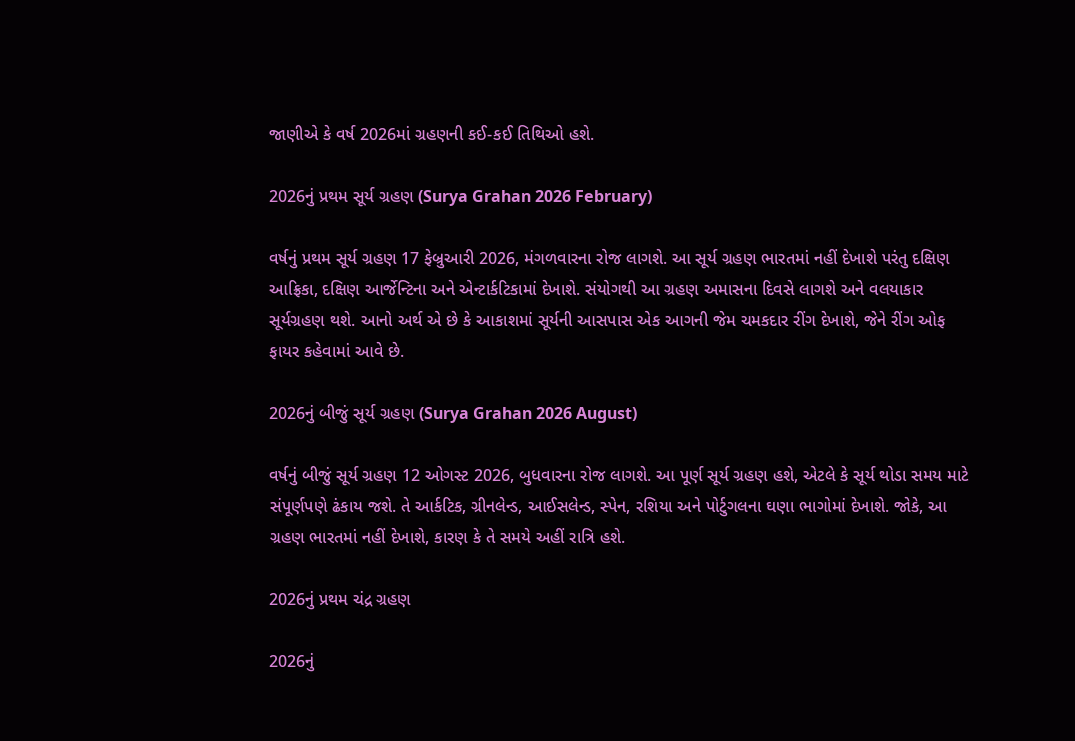જાણીએ કે વર્ષ 2026માં ગ્રહણની કઈ-કઈ તિથિઓ હશે.

2026નું પ્રથમ સૂર્ય ગ્રહણ (Surya Grahan 2026 February)

વર્ષનું પ્રથમ સૂર્ય ગ્રહણ 17 ફેબ્રુઆરી 2026, મંગળવારના રોજ લાગશે. આ સૂર્ય ગ્રહણ ભારતમાં નહીં દેખાશે પરંતુ દક્ષિણ આફ્રિકા, દક્ષિણ આર્જેન્ટિના અને એન્ટાર્કટિકામાં દેખાશે. સંયોગથી આ ગ્રહણ અમાસના દિવસે લાગશે અને વલયાકાર સૂર્યગ્રહણ થશે. આનો અર્થ એ છે કે આકાશમાં સૂર્યની આસપાસ એક આગની જેમ ચમકદાર રીંગ દેખાશે, જેને રીંગ ઓફ ફાયર કહેવામાં આવે છે.

2026નું બીજું સૂર્ય ગ્રહણ (Surya Grahan 2026 August)

વર્ષનું બીજું સૂર્ય ગ્રહણ 12 ઓગસ્ટ 2026, બુધવારના રોજ લાગશે. આ પૂર્ણ સૂર્ય ગ્રહણ હશે, એટલે કે સૂર્ય થોડા સમય માટે સંપૂર્ણપણે ઢંકાય જશે. તે આર્કટિક, ગ્રીનલેન્ડ, આઈસલેન્ડ, સ્પેન, રશિયા અને પોર્ટુગલના ઘણા ભાગોમાં દેખાશે. જોકે, આ ગ્રહણ ભારતમાં નહીં દેખાશે, કારણ કે તે સમયે અહીં રાત્રિ હશે.

2026નું પ્રથમ ચંદ્ર ગ્રહણ

2026નું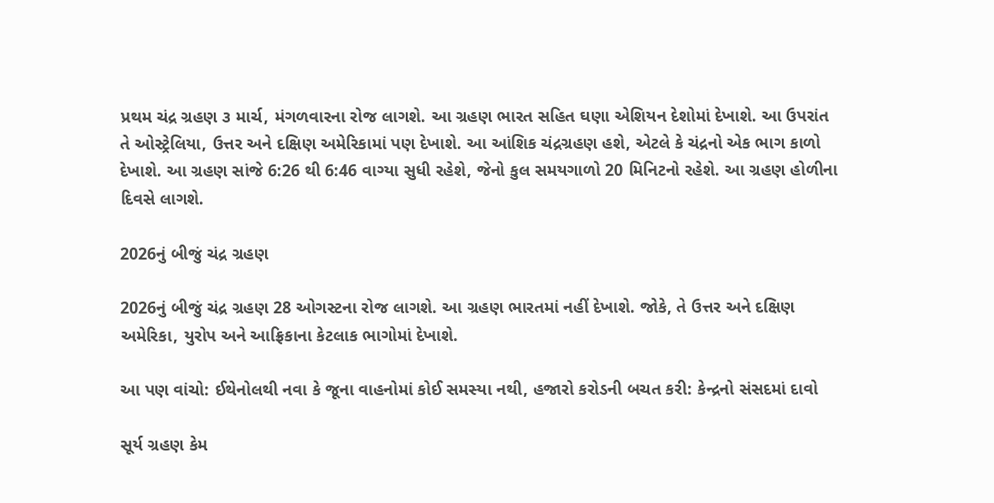પ્રથમ ચંદ્ર ગ્રહણ ૩ માર્ચ, મંગળવારના રોજ લાગશે. આ ગ્રહણ ભારત સહિત ઘણા એશિયન દેશોમાં દેખાશે. આ ઉપરાંત તે ઓસ્ટ્રેલિયા, ઉત્તર અને દક્ષિણ અમેરિકામાં પણ દેખાશે. આ આંશિક ચંદ્રગ્રહણ હશે, એટલે કે ચંદ્રનો એક ભાગ કાળો દેખાશે. આ ગ્રહણ સાંજે 6:26 થી 6:46 વાગ્યા સુધી રહેશે, જેનો કુલ સમયગાળો 20 મિનિટનો રહેશે. આ ગ્રહણ હોળીના દિવસે લાગશે.

2026નું બીજું ચંદ્ર ગ્રહણ

2026નું બીજું ચંદ્ર ગ્રહણ 28 ઓગસ્ટના રોજ લાગશે. આ ગ્રહણ ભારતમાં નહીં દેખાશે. જોકે, તે ઉત્તર અને દક્ષિણ અમેરિકા, યુરોપ અને આફ્રિકાના કેટલાક ભાગોમાં દેખાશે.

આ પણ વાંચો: ઈથેનોલથી નવા કે જૂના વાહનોમાં કોઈ સમસ્યા નથી, હજારો કરોડની બચત કરી: કેન્દ્રનો સંસદમાં દાવો

સૂર્ય ગ્રહણ કેમ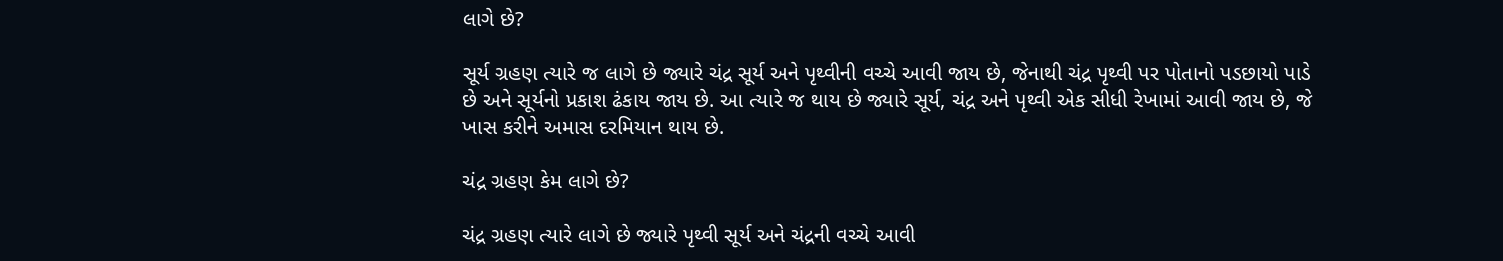લાગે છે?

સૂર્ય ગ્રહણ ત્યારે જ લાગે છે જ્યારે ચંદ્ર સૂર્ય અને પૃથ્વીની વચ્ચે આવી જાય છે, જેનાથી ચંદ્ર પૃથ્વી પર પોતાનો પડછાયો પાડે છે અને સૂર્યનો પ્રકાશ ઢંકાય જાય છે. આ ત્યારે જ થાય છે જ્યારે સૂર્ય, ચંદ્ર અને પૃથ્વી એક સીધી રેખામાં આવી જાય છે, જે ખાસ કરીને અમાસ દરમિયાન થાય છે.

ચંદ્ર ગ્રહણ કેમ લાગે છે?

ચંદ્ર ગ્રહણ ત્યારે લાગે છે જ્યારે પૃથ્વી સૂર્ય અને ચંદ્રની વચ્ચે આવી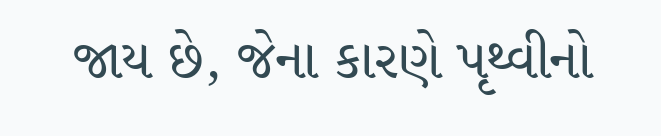જાય છે, જેના કારણે પૃથ્વીનો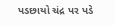પડછાયો ચંદ્ર પર પડે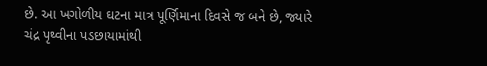છે. આ ખગોળીય ઘટના માત્ર પૂર્ણિમાના દિવસે જ બને છે, જ્યારે ચંદ્ર પૃથ્વીના પડછાયામાંથી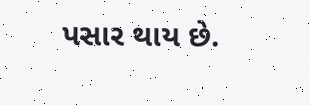પસાર થાય છે.